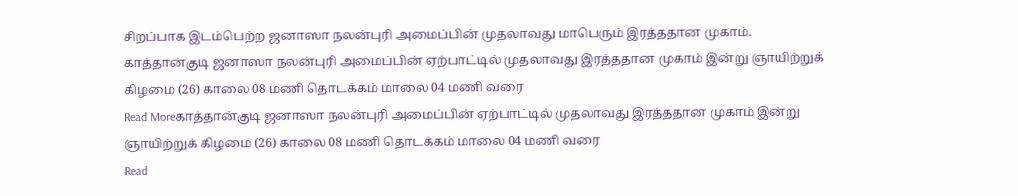சிறப்பாக இடம்பெற்ற ஜனாஸா நலன்புரி அமைப்பின் முதலாவது மாபெரும் இரத்ததான முகாம்.
காத்தான்குடி ஜனாஸா நலன்புரி அமைப்பின் ஏற்பாட்டில் முதலாவது இரத்ததான முகாம் இன்று ஞாயிற்றுக் கிழமை (26) காலை 08 மணி தொடக்கம் மாலை 04 மணி வரை
Read Moreகாத்தான்குடி ஜனாஸா நலன்புரி அமைப்பின் ஏற்பாட்டில் முதலாவது இரத்ததான முகாம் இன்று ஞாயிற்றுக் கிழமை (26) காலை 08 மணி தொடக்கம் மாலை 04 மணி வரை
Read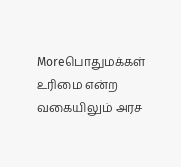Moreபொதுமக்கள் உரிமை என்ற வகையிலும் அரச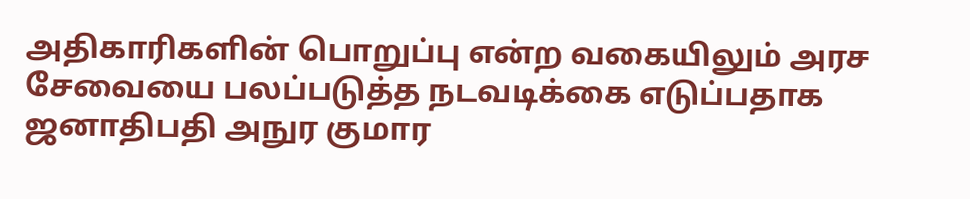அதிகாரிகளின் பொறுப்பு என்ற வகையிலும் அரச சேவையை பலப்படுத்த நடவடிக்கை எடுப்பதாக ஜனாதிபதி அநுர குமார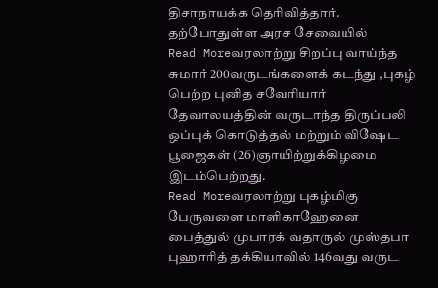திசாநாயக்க தெரிவித்தார். தற்போதுள்ள அரச சேவையில்
Read Moreவரலாற்று சிறப்பு வாய்ந்த சுமார் 200வருடங்களைக் கடந்து ,புகழ் பெற்ற புனித சவேரியார் தேவாலயத்தின் வருடாந்த திருப்பலி ஒப்புக் கொடுத்தல் மற்றும் விஷேட பூஜைகள் (26)ஞாயிற்றுக்கிழமை இடம்பெற்றது.
Read Moreவரலாற்று புகழ்மிகு பேருவளை மாளிகாஹேனை பைத்துல் முபாரக் வதாருல் முஸ்தபா புஹாரித் தக்கியாவில் 146வது வருட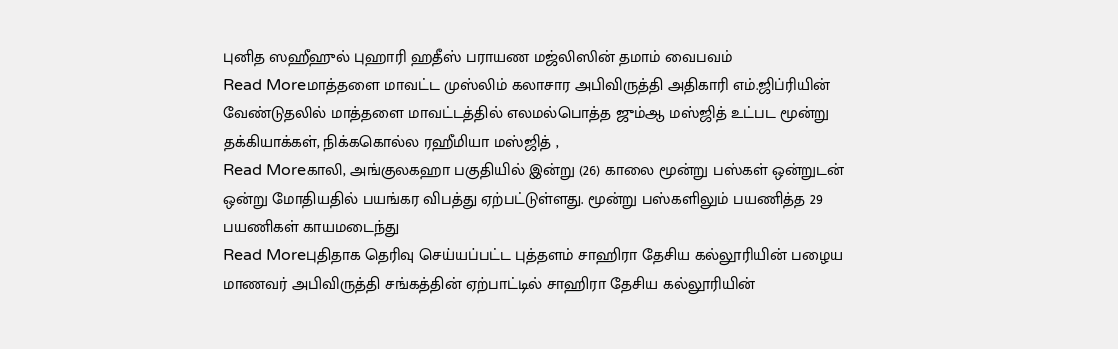புனித ஸஹீஹுல் புஹாரி ஹதீஸ் பராயண மஜ்லிஸின் தமாம் வைபவம்
Read Moreமாத்தளை மாவட்ட முஸ்லிம் கலாசார அபிவிருத்தி அதிகாரி எம்.ஜிப்ரியின் வேண்டுதலில் மாத்தளை மாவட்டத்தில் எலமல்பொத்த ஜும்ஆ மஸ்ஜித் உட்பட மூன்று தக்கியாக்கள், நிக்ககொல்ல ரஹீமியா மஸ்ஜித் ,
Read Moreகாலி, அங்குலகஹா பகுதியில் இன்று (26) காலை மூன்று பஸ்கள் ஒன்றுடன் ஒன்று மோதியதில் பயங்கர விபத்து ஏற்பட்டுள்ளது. மூன்று பஸ்களிலும் பயணித்த 29 பயணிகள் காயமடைந்து
Read Moreபுதிதாக தெரிவு செய்யப்பட்ட புத்தளம் சாஹிரா தேசிய கல்லூரியின் பழைய மாணவர் அபிவிருத்தி சங்கத்தின் ஏற்பாட்டில் சாஹிரா தேசிய கல்லூரியின்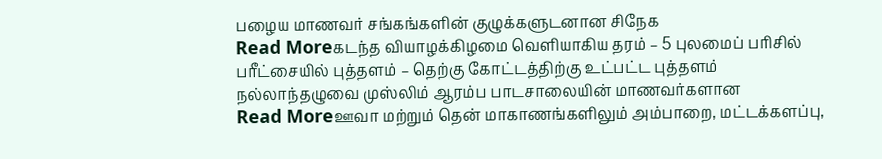பழைய மாணவர் சங்கங்களின் குழுக்களுடனான சிநேக
Read Moreகடந்த வியாழக்கிழமை வெளியாகிய தரம் – 5 புலமைப் பரிசில் பரீட்சையில் புத்தளம் – தெற்கு கோட்டத்திற்கு உட்பட்ட புத்தளம் நல்லாந்தழுவை முஸ்லிம் ஆரம்ப பாடசாலையின் மாணவர்களான
Read Moreஊவா மற்றும் தென் மாகாணங்களிலும் அம்பாறை, மட்டக்களப்பு,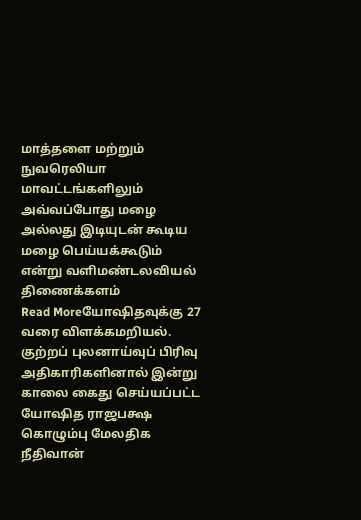மாத்தளை மற்றும் நுவரெலியா மாவட்டங்களிலும் அவ்வப்போது மழை அல்லது இடியுடன் கூடிய மழை பெய்யக்கூடும் என்று வளிமண்டலவியல் திணைக்களம்
Read Moreயோஷிதவுக்கு 27 வரை விளக்கமறியல். குற்றப் புலனாய்வுப் பிரிவு அதிகாரிகளினால் இன்று காலை கைது செய்யப்பட்ட யோஷித ராஜபக்ஷ கொழும்பு மேலதிக நீதிவான்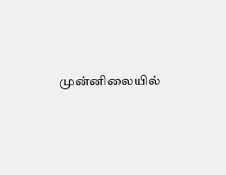முன்னிலையில்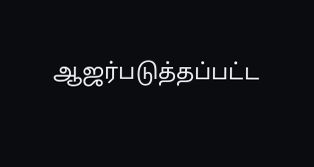ஆஜர்படுத்தப்பட்ட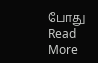போது
Read More